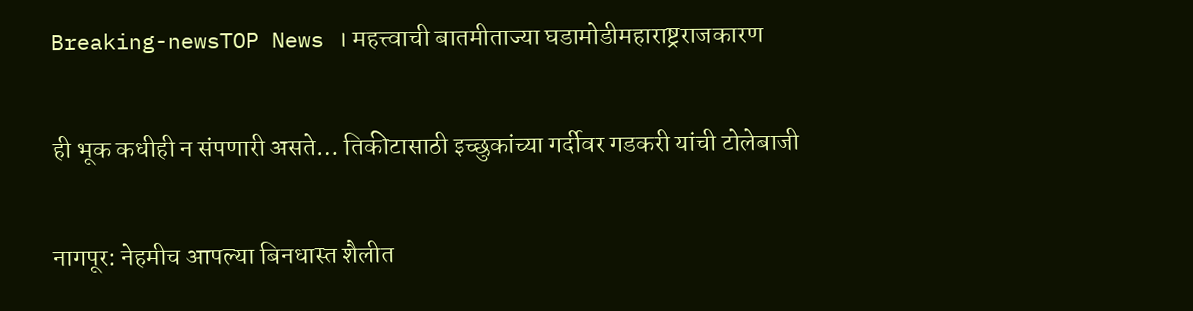Breaking-newsTOP News । महत्त्वाची बातमीताज्या घडामोडीमहाराष्ट्रराजकारण

ही भूक कधीही न संपणारी असते… तिकीटासाठी इच्छुकांच्या गर्दीवर गडकरी यांची टोलेबाजी

नागपूर: नेहमीच आपल्या बिनधास्त शैलीत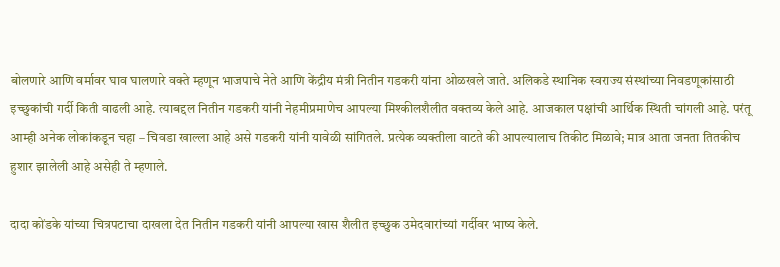बोलणारे आणि वर्मावर घाव घालणारे वक्ते म्हणून भाजपाचे नेते आणि केंद्रीय मंत्री नितीन गडकरी यांना ओळखले जाते. अलिकडे स्थानिक स्वराज्य संस्थांच्या निवडणूकांसाठी इच्छुकांची गर्दी किती वाढली आहे. त्याबद्दल नितीन गडकरी यांनी नेहमीप्रमाणेच आपल्या मिश्कीलशैलीत वक्तव्य केले आहे. आजकाल पक्षांची आर्थिक स्थिती चांगली आहे. परंतू आम्ही अनेक लोकांकडून चहा – चिवडा खाल्ला आहे असे गडकरी यांनी यावेळी सांगितले. प्रत्येक व्यक्तीला वाटते की आपल्यालाच तिकीट मिळावे; मात्र आता जनता तितकीच हुशार झालेली आहे असेही ते म्हणाले.

दादा कोंडके यांच्या चित्रपटाचा दाखला देत नितीन गडकरी यांनी आपल्या खास शैलीत इच्छुक उमेदवारांच्यां गर्दीवर भाष्य केले.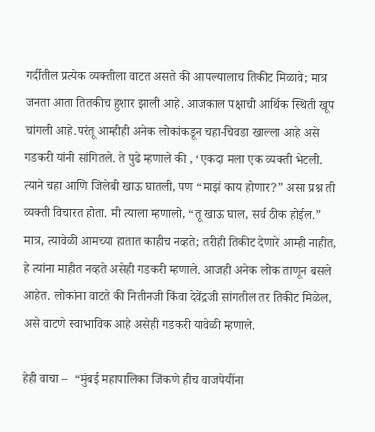गर्दीतील प्रत्येक व्यक्तीला वाटत असते की आपल्यालाच तिकीट मिळावे; मात्र जनता आता तितकीच हुशार झाली आहे. आजकाल पक्षाची आर्थिक स्थिती खूप चांगली आहे.परंतू आम्हीही अनेक लोकांकडून चहा-चिवडा खाल्ला आहे असे गडकरी यांनी सांगितले. ते पुढे म्हणाले की , ‘एकदा मला एक व्यक्ती भेटली. त्याने चहा आणि जिलेबी खाऊ घातली, पण “माझं काय होणार?” असा प्रश्न ती व्यक्ती विचारत होता. मी त्याला म्हणालो, “तू खाऊ घाल, सर्व ठीक होईल.” मात्र, त्यावेळी आमच्या हातात काहीच नव्हते; तरीही तिकीट देणारे आम्ही नाहीत, हे त्यांना माहीत नव्हते असेही गडकरी म्हणाले. आजही अनेक लोक ताणून बसले आहेत. लोकांना वाटते की नितीनजी किंवा देवेंद्रजी सांगतील तर तिकीट मिळेल, असे वाटणे स्वाभाविक आहे असेही गडकरी यावेळी म्हणाले.

हेही वाचा –  “मुंबई महापालिका जिंकणे हीच वाजपेयींना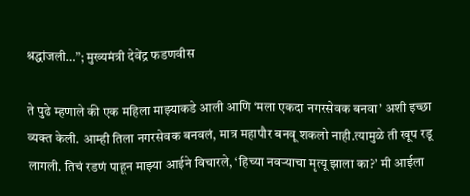श्रद्धांजली…”; मुख्यमंत्री देवेंद्र फडणवीस

ते पुढे म्हणाले की एक महिला माझ्याकडे आली आणि ‘मला एकदा नगरसेवक बनवा’ अशी इच्छा व्यक्त केली. आम्ही तिला नगरसेवक बनवलं, मात्र महापौर बनवू शकलो नाही.त्यामुळे ती खूप रडू लागली. तिचं रडणं पाहून माझ्या आईने विचारले, ‘हिच्या नवऱ्याचा मृत्यू झाला का?’ मी आईला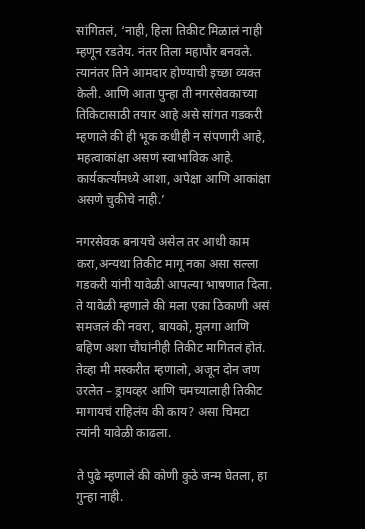सांगितलं, ‘नाही, हिला तिकीट मिळालं नाही म्हणून रडतेय. नंतर तिला महापौर बनवले. त्यानंतर तिने आमदार होण्याची इच्छा व्यक्त केली. आणि आता पुन्हा ती नगरसेवकाच्या तिकिटासाठी तयार आहे असे सांगत गडकरी म्हणाले की ही भूक कधीही न संपणारी आहे, महत्वाकांक्षा असणं स्वाभाविक आहे. कार्यकर्त्यांमध्ये आशा, अपेक्षा आणि आकांक्षा असणे चुकीचे नाही.’

नगरसेवक बनायचे असेल तर आधी काम करा,अन्यथा तिकीट मागू नका असा सल्ला गडकरी यांनी यावेळी आपल्या भाषणात दिला. ते यावेळी म्हणाले की मला एका ठिकाणी असं समजलं की नवरा, बायको, मुलगा आणि बहिण अशा चौघांनीही तिकीट मागितलं होतं. तेव्हा मी मस्करीत म्हणालो, अजून दोन जण उरलेत – ड्रायव्हर आणि चमच्यालाही तिकीट मागायचं राहिलंय की काय? असा चिमटा त्यांनी यावेळी काढला.

ते पुढे म्हणाले की कोणी कुठे जन्म घेतला, हा गुन्हा नाही.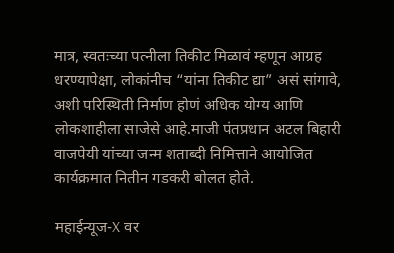मात्र, स्वतःच्या पत्नीला तिकीट मिळावं म्हणून आग्रह धरण्यापेक्षा, लोकांनीच “यांना तिकीट द्या” असं सांगावे, अशी परिस्थिती निर्माण होणं अधिक योग्य आणि लोकशाहीला साजेसे आहे.माजी पंतप्रधान अटल बिहारी वाजपेयी यांच्या जन्म शताब्दी निमित्ताने आयोजित कार्यक्रमात नितीन गडकरी बोलत होते.

महाईन्यूज-X वर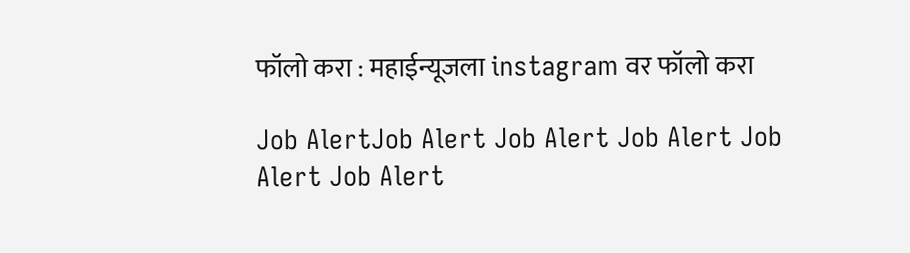फॉलो करा : महाईन्यूजला instagram वर फॉलो करा

Job AlertJob Alert Job Alert Job Alert Job Alert Job Alert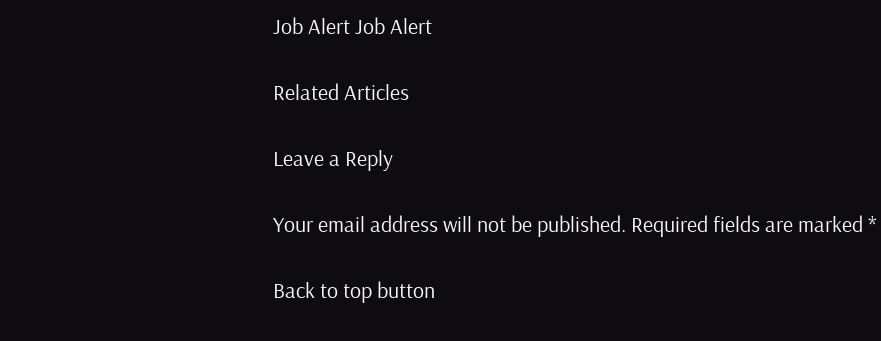Job Alert Job Alert

Related Articles

Leave a Reply

Your email address will not be published. Required fields are marked *

Back to top button